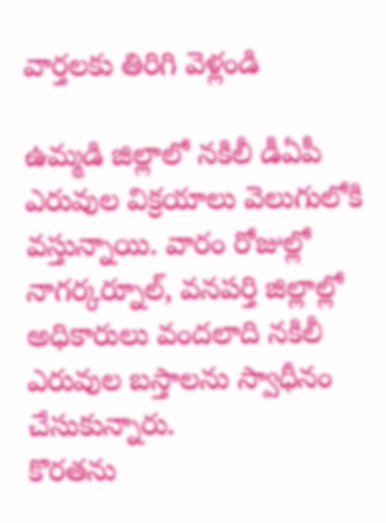వార్తలకు తిరిగి వెళ్లండి

ఉమ్మడి జిల్లాలో నకిలీ డీఏపీ ఎరువుల విక్రయాలు వెలుగులోకి వస్తున్నాయి. వారం రోజుల్లో నాగర్కర్నూల్, వనపర్తి జిల్లాల్లో అధికారులు వందలాది నకిలీ ఎరువుల బస్తాలను స్వాధీనం చేసుకున్నారు.
కొరతను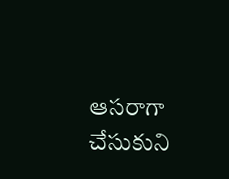ఆసరాగా చేసుకుని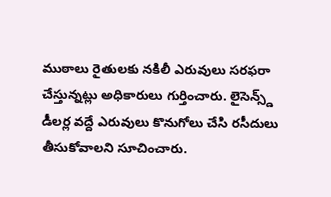ముఠాలు రైతులకు నకిలీ ఎరువులు సరఫరా చేస్తున్నట్లు అధికారులు గుర్తించారు. లైసెన్స్డ్ డీలర్ల వద్దే ఎరువులు కొనుగోలు చేసి రసీదులు తీసుకోవాలని సూచించారు.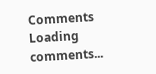Comments
Loading comments...